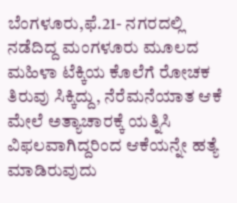ಬೆಂಗಳೂರು,ಫೆ.21- ನಗರದಲ್ಲಿ ನಡೆದಿದ್ದ ಮಂಗಳೂರು ಮೂಲದ ಮಹಿಳಾ ಟೆಕ್ಕಿಯ ಕೊಲೆಗೆ ರೋಚಕ ತಿರುವು ಸಿಕ್ಕಿದ್ದು, ನೆರೆಮನೆಯಾತ ಆಕೆ ಮೇಲೆ ಅತ್ಯಾಚಾರಕ್ಕೆ ಯತ್ನಿಸಿ ವಿಫಲವಾಗಿದ್ದರಿಂದ ಆಕೆಯನ್ನೇ ಹತ್ಯೆ ಮಾಡಿರುವುದು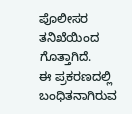ಪೊಲೀಸರ ತನಿಖೆಯಿಂದ ಗೊತ್ತಾಗಿದೆ.
ಈ ಪ್ರಕರಣದಲ್ಲಿ ಬಂಧಿತನಾಗಿರುವ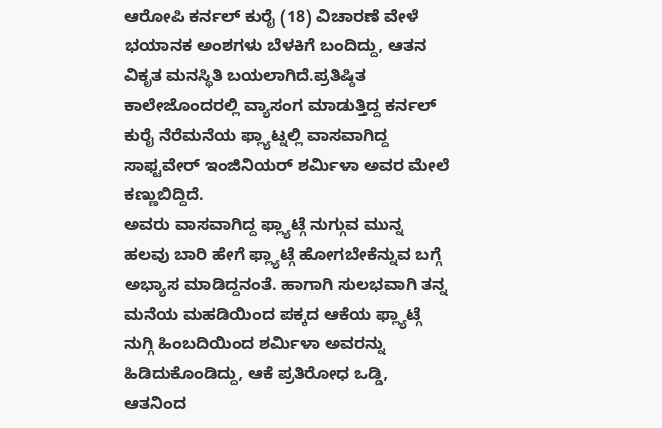ಆರೋಪಿ ಕರ್ನಲ್ ಕುರೈ (18) ವಿಚಾರಣೆ ವೇಳೆ ಭಯಾನಕ ಅಂಶಗಳು ಬೆಳಕಿಗೆ ಬಂದಿದ್ದು, ಆತನ ವಿಕೃತ ಮನಸ್ಥಿತಿ ಬಯಲಾಗಿದೆ.ಪ್ರತಿಷ್ಠಿತ ಕಾಲೇಜೊಂದರಲ್ಲಿ ವ್ಯಾಸಂಗ ಮಾಡುತ್ತಿದ್ದ ಕರ್ನಲ್ ಕುರೈ ನೆರೆಮನೆಯ ಫ್ಲ್ಯಾಟ್ನಲ್ಲಿ ವಾಸವಾಗಿದ್ದ ಸಾಫ್ಟವೇರ್ ಇಂಜಿನಿಯರ್ ಶರ್ಮಿಳಾ ಅವರ ಮೇಲೆ ಕಣ್ಣುಬಿದ್ದಿದೆ.
ಅವರು ವಾಸವಾಗಿದ್ದ ಫ್ಲ್ಯಾಟ್ಗೆ ನುಗ್ಗುವ ಮುನ್ನ ಹಲವು ಬಾರಿ ಹೇಗೆ ಫ್ಲ್ಯಾಟ್ಗೆ ಹೋಗಬೇಕೆನ್ನುವ ಬಗ್ಗೆ ಅಭ್ಯಾಸ ಮಾಡಿದ್ದನಂತೆ. ಹಾಗಾಗಿ ಸುಲಭವಾಗಿ ತನ್ನ ಮನೆಯ ಮಹಡಿಯಿಂದ ಪಕ್ಕದ ಆಕೆಯ ಫ್ಲ್ಯಾಟ್ಗೆ ನುಗ್ಗಿ ಹಿಂಬದಿಯಿಂದ ಶರ್ಮಿಳಾ ಅವರನ್ನು ಹಿಡಿದುಕೊಂಡಿದ್ದು, ಆಕೆ ಪ್ರತಿರೋಧ ಒಡ್ಡಿ, ಆತನಿಂದ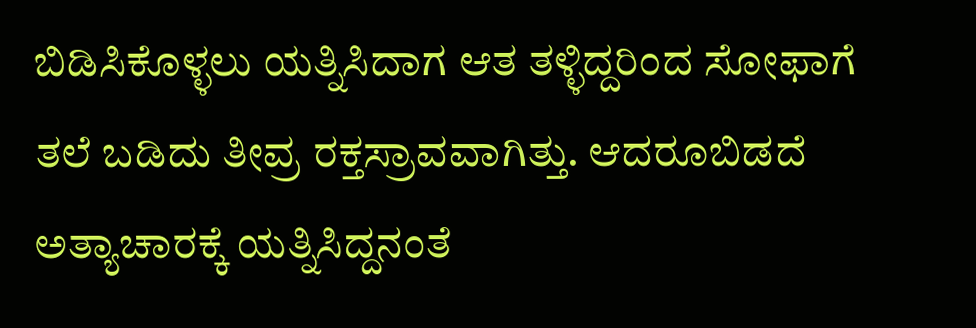ಬಿಡಿಸಿಕೊಳ್ಳಲು ಯತ್ನಿಸಿದಾಗ ಆತ ತಳ್ಳಿದ್ದರಿಂದ ಸೋಫಾಗೆ ತಲೆ ಬಡಿದು ತೀವ್ರ ರಕ್ತಸ್ರಾವವಾಗಿತ್ತು. ಆದರೂಬಿಡದೆ ಅತ್ಯಾಚಾರಕ್ಕೆ ಯತ್ನಿಸಿದ್ದನಂತೆ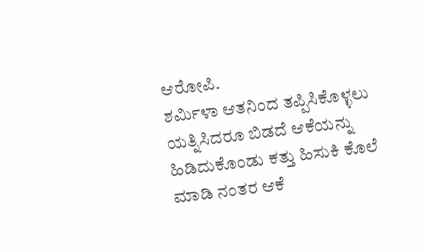ಆರೋಪಿ.
ಶರ್ಮಿಳಾ ಆತನಿಂದ ತಪ್ಪಿಸಿಕೊಳ್ಳಲು ಯತ್ನಿಸಿದರೂ ಬಿಡದೆ ಆಕೆಯನ್ನು ಹಿಡಿದುಕೊಂಡು ಕತ್ತು ಹಿಸುಕಿ ಕೊಲೆ ಮಾಡಿ ನಂತರ ಆಕೆ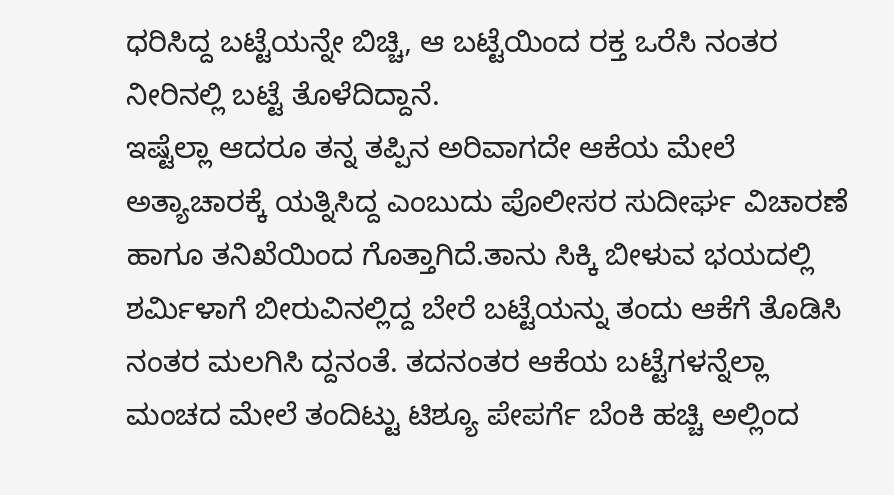ಧರಿಸಿದ್ದ ಬಟ್ಟೆಯನ್ನೇ ಬಿಚ್ಚಿ, ಆ ಬಟ್ಟೆಯಿಂದ ರಕ್ತ ಒರೆಸಿ ನಂತರ ನೀರಿನಲ್ಲಿ ಬಟ್ಟೆ ತೊಳೆದಿದ್ದಾನೆ.
ಇಷ್ಟೆಲ್ಲಾ ಆದರೂ ತನ್ನ ತಪ್ಪಿನ ಅರಿವಾಗದೇ ಆಕೆಯ ಮೇಲೆ ಅತ್ಯಾಚಾರಕ್ಕೆ ಯತ್ನಿಸಿದ್ದ ಎಂಬುದು ಪೊಲೀಸರ ಸುದೀರ್ಘ ವಿಚಾರಣೆ ಹಾಗೂ ತನಿಖೆಯಿಂದ ಗೊತ್ತಾಗಿದೆ.ತಾನು ಸಿಕ್ಕಿ ಬೀಳುವ ಭಯದಲ್ಲಿ ಶರ್ಮಿಳಾಗೆ ಬೀರುವಿನಲ್ಲಿದ್ದ ಬೇರೆ ಬಟ್ಟೆಯನ್ನು ತಂದು ಆಕೆಗೆ ತೊಡಿಸಿ ನಂತರ ಮಲಗಿಸಿ ದ್ದನಂತೆ. ತದನಂತರ ಆಕೆಯ ಬಟ್ಟೆಗಳನ್ನೆಲ್ಲಾ ಮಂಚದ ಮೇಲೆ ತಂದಿಟ್ಟು ಟಿಶ್ಯೂ ಪೇಪರ್ಗೆ ಬೆಂಕಿ ಹಚ್ಚಿ ಅಲ್ಲಿಂದ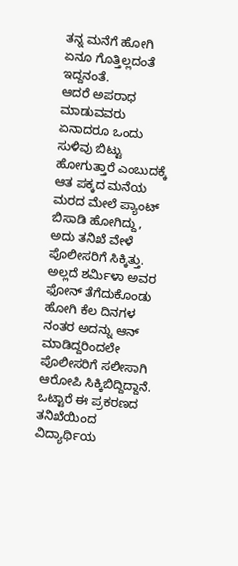ತನ್ನ ಮನೆಗೆ ಹೋಗಿ ಏನೂ ಗೊತ್ತಿಲ್ಲದಂತೆ ಇದ್ದನಂತೆ.
ಆದರೆ ಅಪರಾಧ ಮಾಡುವವರು ಏನಾದರೂ ಒಂದು ಸುಳಿವು ಬಿಟ್ಟು ಹೋಗುತ್ತಾರೆ ಎಂಬುದಕ್ಕೆ ಆತ ಪಕ್ಕದ ಮನೆಯ ಮರದ ಮೇಲೆ ಪ್ಯಾಂಟ್ ಬಿಸಾಡಿ ಹೋಗಿದ್ದು, ಅದು ತನಿಖೆ ವೇಳೆ ಪೊಲೀಸರಿಗೆ ಸಿಕ್ಕಿತ್ತು.
ಅಲ್ಲದೆ ಶರ್ಮಿಳಾ ಅವರ ಫೋನ್ ತೆಗೆದುಕೊಂಡು ಹೋಗಿ ಕೆಲ ದಿನಗಳ ನಂತರ ಅದನ್ನು ಆನ್ ಮಾಡಿದ್ದರಿಂದಲೇ ಪೊಲೀಸರಿಗೆ ಸಲೀಸಾಗಿ ಆರೋಪಿ ಸಿಕ್ಕಿಬಿದ್ದಿದ್ದಾನೆ. ಒಟ್ಟಾರೆ ಈ ಪ್ರಕರಣದ ತನಿಖೆಯಿಂದ ವಿದ್ಯಾರ್ಥಿಯ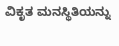ವಿಕೃತ ಮನಸ್ಥಿತಿಯನ್ನು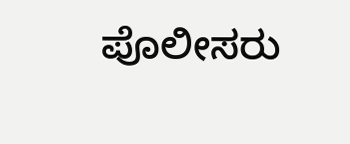ಪೊಲೀಸರು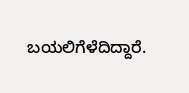ಬಯಲಿಗೆಳೆದಿದ್ದಾರೆ.